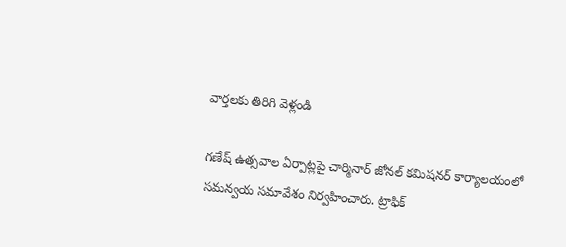వార్తలకు తిరిగి వెళ్లండి

గణేష్ ఉత్సవాల ఏర్పాట్లపై చార్మినార్ జోనల్ కమిషనర్ కార్యాలయంలో సమన్వయ సమావేశం నిర్వహించారు. ట్రాఫిక్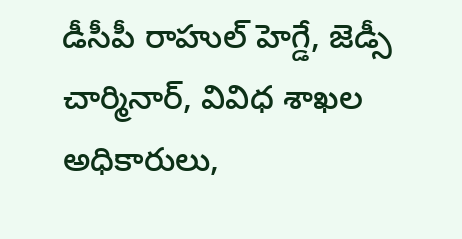డీసీపీ రాహుల్ హెగ్డే, జెడ్సీ చార్మినార్, వివిధ శాఖల అధికారులు,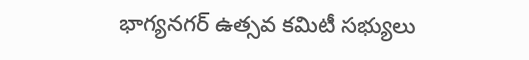భాగ్యనగర్ ఉత్సవ కమిటీ సభ్యులు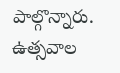పాల్గొన్నారు.
ఉత్సవాల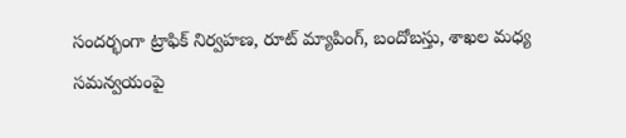సందర్భంగా ట్రాఫిక్ నిర్వహణ, రూట్ మ్యాపింగ్, బందోబస్తు, శాఖల మధ్య సమన్వయంపై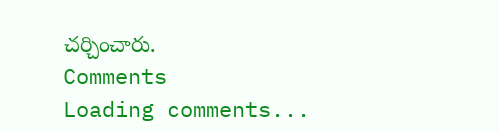చర్చించారు.
Comments
Loading comments...